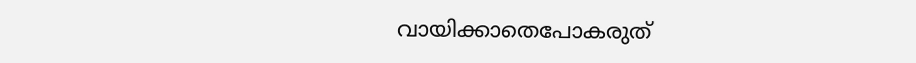വായിക്കാതെപോകരുത്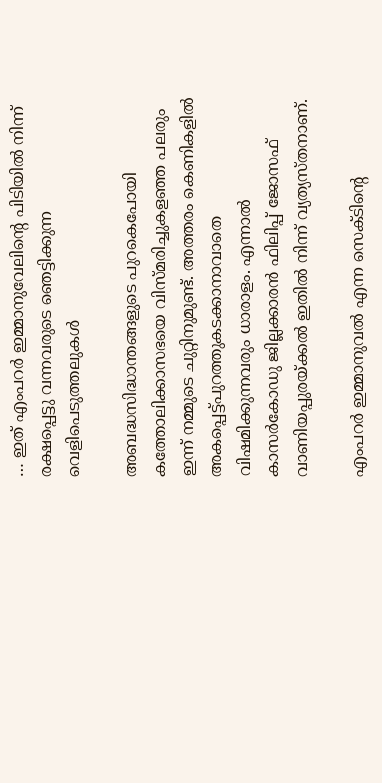… ഇത് എംപറര്‍ ഇമ്മാനുവേലിന്റെ പിടിയില്‍ നിന്ന് രക്ഷപ്പെട്ടു വന്നവരുടെ ഞെട്ടിക്കുന്ന വെളിപെടുത്തലുകള്‍

അബദ്ധസിദ്ധാന്തങ്ങളുടെ പുറകെപോയി കത്തോലിക്കാസഭയെ വിസ്മരിച്ചുകളഞ്ഞ പലരും ഇന്ന് നമ്മുടെ ചുറ്റിനുമുണ്ട്. അത്തരം കെണികളില്‍ അകപ്പെട്ട്പുറത്തുകടക്കാനാവാതെ വിഷമിക്കുന്നവരും ധാരാളം. എന്നാല്‍ കാസര്‍കോഡു ജില്ലക്കാരന്‍ ഫിലിപ്പ് ജോസഫ് വാണിയപ്പുരയ്ക്കല്‍ ഇതില്‍ നിന്ന് വ്യത്യസ്തനാണ്.

എംപറര്‍ ഇമ്മാനുവല്‍ എന്ന സെക്ടിന്റെ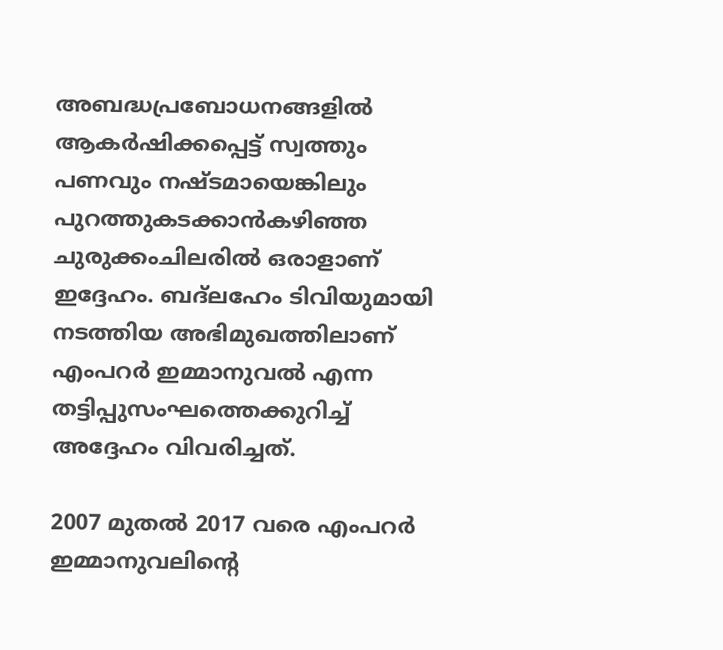അബദ്ധപ്രബോധനങ്ങളില്‍ ആകര്‍ഷിക്കപ്പെട്ട് സ്വത്തും പണവും നഷ്ടമായെങ്കിലും പുറത്തുകടക്കാന്‍കഴിഞ്ഞ ചുരുക്കംചിലരില്‍ ഒരാളാണ് ഇദ്ദേഹം. ബദ്‌ലഹേം ടിവിയുമായി നടത്തിയ അഭിമുഖത്തിലാണ് എംപറര്‍ ഇമ്മാനുവല്‍ എന്ന തട്ടിപ്പുസംഘത്തെക്കുറിച്ച് അദ്ദേഹം വിവരിച്ചത്.

2007 മുതല്‍ 2017 വരെ എംപറര്‍ ഇമ്മാനുവലിന്റെ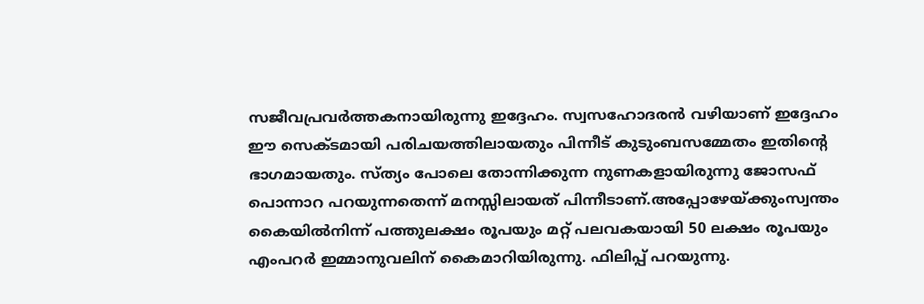സജീവപ്രവര്‍ത്തകനായിരുന്നു ഇദ്ദേഹം. സ്വസഹോദരന്‍ വഴിയാണ് ഇദ്ദേഹം ഈ സെക്ടമായി പരിചയത്തിലായതും പിന്നീട് കുടുംബസമ്മേതം ഇതിന്റെ ഭാഗമായതും. സ്ത്യം പോലെ തോന്നിക്കുന്ന നുണകളായിരുന്നു ജോസഫ് പൊന്നാറ പറയുന്നതെന്ന് മനസ്സിലായത് പിന്നീടാണ്.അപ്പോഴേയ്ക്കുംസ്വന്തം കൈയില്‍നിന്ന് പത്തുലക്ഷം രൂപയും മറ്റ് പലവകയായി 50 ലക്ഷം രൂപയും എംപറര്‍ ഇമ്മാനുവലിന് കൈമാറിയിരുന്നു. ഫിലിപ്പ് പറയുന്നു.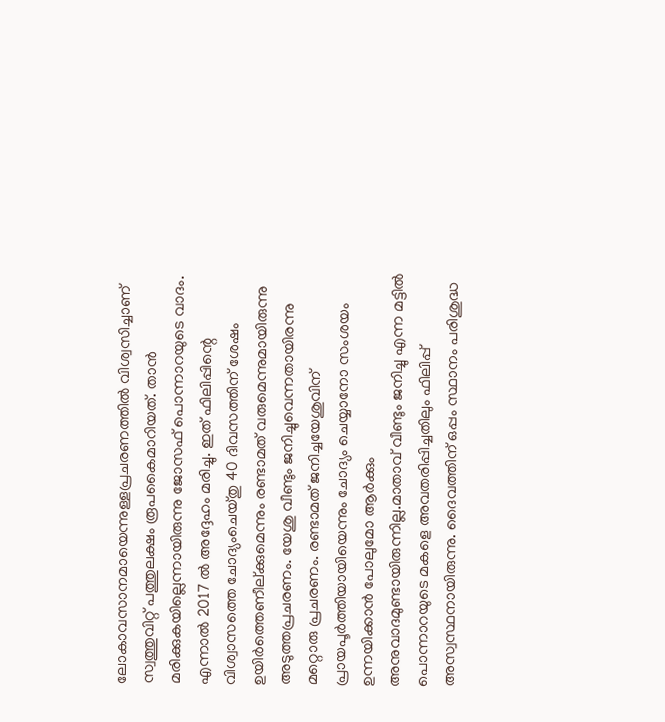ലോകാവസാനമായെന്നുള്ളപ്രചരണത്തില്‍ വിശ്വസിച്ചാണ് സ്വത്തുവിറ്റ് പത്തുലക്ഷം രൂപകൈമാറിയത്. താന്‍ മരിക്കുകയില്ലെന്നായിരുന്നു ജോസഫ് പൊന്നാറയുടെ വാദം. എന്നാല്‍ 2017 ല്‍ അദ്ദേഹം മരിച്ചു. ഇത് ഫിലിപ്പിന്റെ വിശ്വാസത്തെ ചോദ്യംചെയ്തു 40 ദിവസത്തിന് ശേഷം ഉയിര്‍ത്തെണീല്ക്കുമെന്നും രണ്ടാമത് വരുമെന്നുമായിരുന്നു അടുത്തപ്രചരണം. യേശു വീണ്ടും ജനിച്ചുവെന്നതായിരന്നു മറ്റൊരു പ്രചരണം. രണ്ടാമത് ജനിച്ചയേശുവിന് പ്രായപൂര്‍ത്തിയായിയെന്നും ചോദ്യം ചെയ്യാനോ സംശയം ഉന്നയിക്കാന്‍ പോലുമോ ആര്‍ക്കും അനുവാദമുണ്ടായിരുന്നില്ല.മാതാവ് വീണ്ടും ജനിച്ചു എന്ന മട്ടില്‍ പൊന്നാറയുടെ മകളെ അവതരിപ്പിച്ചതിലും ഫിലിപ്പ് അസ്വസ്ഥനായിരുന്നു. ദൈവത്തിന് ഒപ്പം സ്ഥാനം പരിശുദ്ധ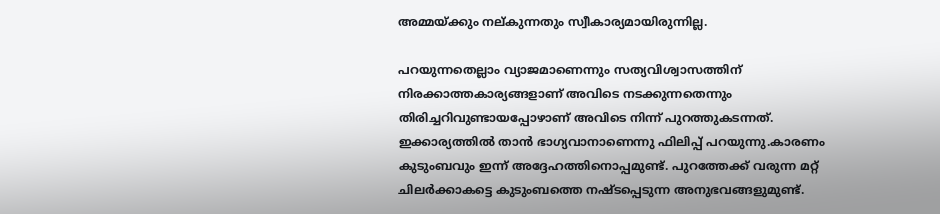അമ്മയ്ക്കും നല്കുന്നതും സ്വീകാര്യമായിരുന്നില്ല.

പറയുന്നതെല്ലാം വ്യാജമാണെന്നും സത്യവിശ്വാസത്തിന് നിരക്കാത്തകാര്യങ്ങളാണ് അവിടെ നടക്കുന്നതെന്നും തിരിച്ചറിവുണ്ടായപ്പോഴാണ് അവിടെ നിന്ന് പുറത്തുകടന്നത്. ഇക്കാര്യത്തില്‍ താന്‍ ഭാഗ്യവാനാണെന്നു ഫിലിപ്പ് പറയുന്നു.കാരണം കുടുംബവും ഇന്ന് അദ്ദേഹത്തിനൊപ്പമുണ്ട്. പുറത്തേക്ക് വരുന്ന മറ്റ് ചിലര്‍ക്കാകട്ടെ കുടുംബത്തെ നഷ്ടപ്പെടുന്ന അനുഭവങ്ങളുമുണ്ട്.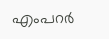എംപറര്‍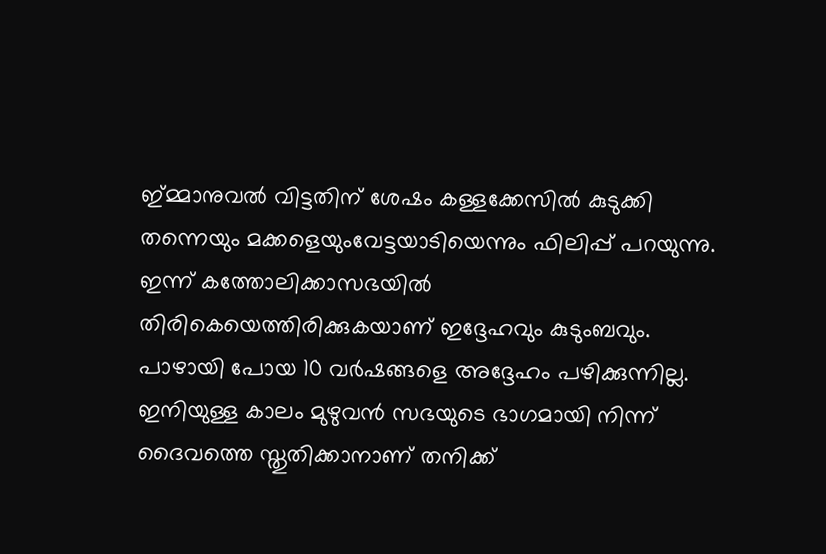ഇ്മ്മാനുവല്‍ വിട്ടതിന് ശേഷം കള്ളക്കേസില്‍ കുടുക്കി തന്നെയും മക്കളെയുംവേട്ടയാടിയെന്നും ഫിലിപ്പ് പറയുന്നു. ഇന്ന് കത്തോലിക്കാസഭയില്‍ തിരികെയെത്തിരിക്കുകയാണ് ഇദ്ദേഹവും കുടുംബവും. പാഴായി പോയ 10 വര്‍ഷങ്ങളെ അദ്ദേഹം പഴിക്കുന്നില്ല. ഇനിയുള്ള കാലം മുഴുവന്‍ സഭയുടെ ഭാഗമായി നിന്ന് ദൈവത്തെ സ്തുതിക്കാനാണ് തനിക്ക്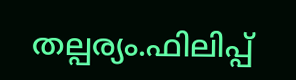തല്പര്യം.ഫിലിപ്പ്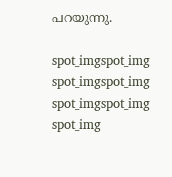പറയുന്നു.

spot_imgspot_img
spot_imgspot_img
spot_imgspot_img
spot_img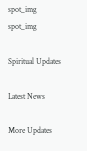spot_img
spot_img

Spiritual Updates

Latest News

More Updates